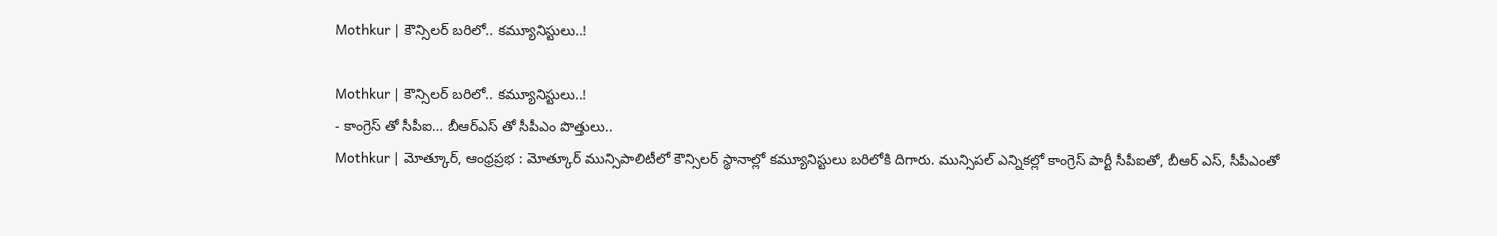Mothkur | కౌన్సిలర్ బరిలో.. కమ్యూనిస్టులు..!

Mothkur | కౌన్సిలర్ బరిలో.. కమ్యూనిస్టులు..!
- కాంగ్రెస్ తో సీపీఐ… బీఆర్ఎస్ తో సీపీఎం పొత్తులు..
Mothkur | మోత్కూర్, ఆంధ్రప్రభ : మోత్కూర్ మున్సిపాలిటీలో కౌన్సిలర్ స్థానాల్లో కమ్యూనిస్టులు బరిలోకి దిగారు. మున్సిపల్ ఎన్నికల్లో కాంగ్రెస్ పార్టీ సీపీఐతో, బీఆర్ ఎస్, సీపీఎంతో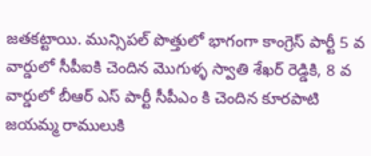జతకట్టాయి. మున్సిపల్ పొత్తులో భాగంగా కాంగ్రెస్ పార్టీ 5 వ వార్డులో సీపీఐకి చెందిన మొగుళ్ళ స్వాతి శేఖర్ రెడ్డికి, 8 వ వార్డులో బీఆర్ ఎస్ పార్టీ సీపీఎం కి చెందిన కూరపాటి జయమ్మ రాములుకి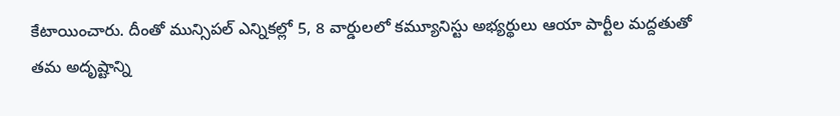కేటాయించారు. దీంతో మున్సిపల్ ఎన్నికల్లో 5, 8 వార్డులలో కమ్యూనిస్టు అభ్యర్థులు ఆయా పార్టీల మద్దతుతో తమ అదృష్టాన్ని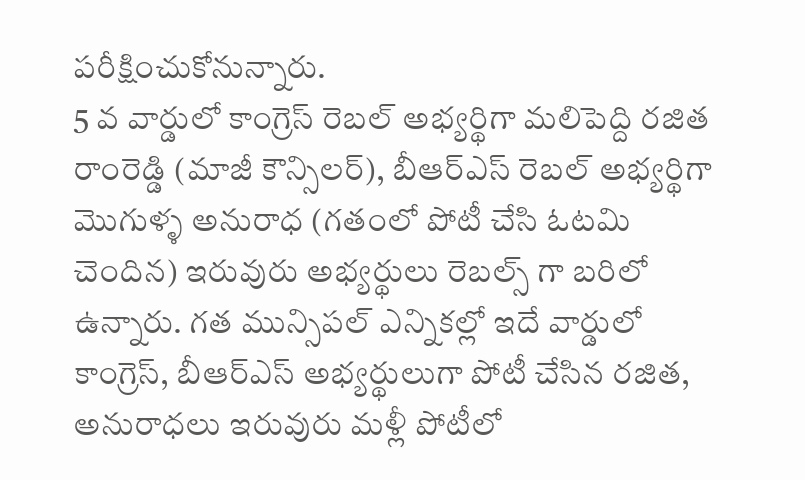పరీక్షించుకోనున్నారు.
5 వ వార్డులో కాంగ్రెస్ రెబల్ అభ్యర్థిగా మలిపెద్ది రజిత రాంరెడ్డి (మాజీ కౌన్సిలర్), బీఆర్ఎస్ రెబల్ అభ్యర్థిగా మొగుళ్ళ అనురాధ (గతంలో పోటీ చేసి ఓటమి చెందిన) ఇరువురు అభ్యర్థులు రెబల్స్ గా బరిలో ఉన్నారు. గత మున్సిపల్ ఎన్నికల్లో ఇదే వార్డులో కాంగ్రెస్, బీఆర్ఎస్ అభ్యర్థులుగా పోటీ చేసిన రజిత, అనురాధలు ఇరువురు మళ్లీ పోటీలో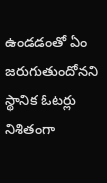ఉండడంతో ఏం జరుగుతుందోనని స్థానిక ఓటర్లు నిశితంగా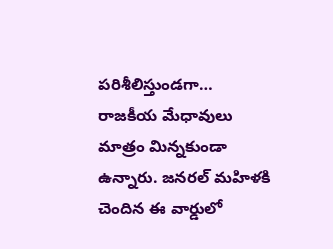పరిశీలిస్తుండగా… రాజకీయ మేధావులు మాత్రం మిన్నకుండా ఉన్నారు. జనరల్ మహిళకి చెందిన ఈ వార్డులో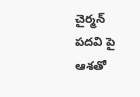చైర్మన్ పదవి పై ఆశతో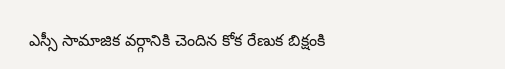ఎస్సీ సామాజిక వర్గానికి చెందిన కోక రేణుక బిక్షంకి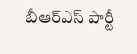బీఆర్ఎస్ పార్టీ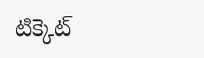టిక్కెట్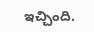ఇచ్చింది.